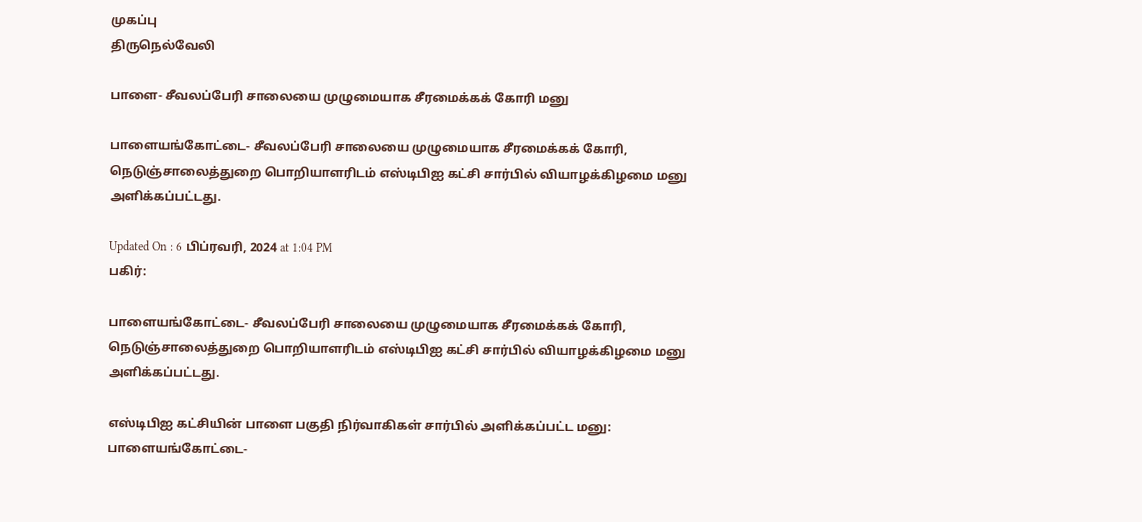முகப்பு
திருநெல்வேலி

பாளை- சீவலப்பேரி சாலையை முழுமையாக சீரமைக்கக் கோரி மனு

பாளையங்கோட்டை- சீவலப்பேரி சாலையை முழுமையாக சீரமைக்கக் கோரி, நெடுஞ்சாலைத்துறை பொறியாளரிடம் எஸ்டிபிஐ கட்சி சார்பில் வியாழக்கிழமை மனு அளிக்கப்பட்டது.

Updated On : 6 பிப்ரவரி, 2024 at 1:04 PM
பகிர்:

பாளையங்கோட்டை- சீவலப்பேரி சாலையை முழுமையாக சீரமைக்கக் கோரி, நெடுஞ்சாலைத்துறை பொறியாளரிடம் எஸ்டிபிஐ கட்சி சார்பில் வியாழக்கிழமை மனு அளிக்கப்பட்டது.

எஸ்டிபிஐ கட்சியின் பாளை பகுதி நிர்வாகிகள் சார்பில் அளிக்கப்பட்ட மனு: பாளையங்கோட்டை-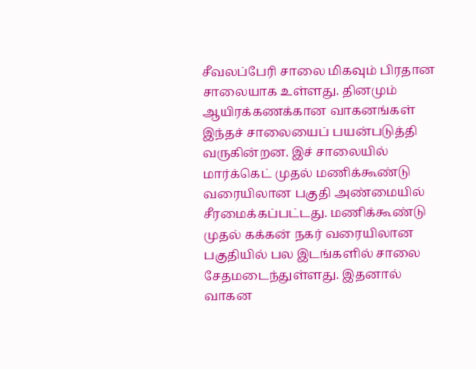சீவலப்பேரி சாலை மிகவும் பிரதான சாலையாக உள்ளது. தினமும் ஆயிரக்கணக்கான வாகனங்கள் இந்தச் சாலையைப் பயன்படுத்தி வருகின்றன. இச் சாலையில் மார்க்கெட் முதல் மணிக்கூண்டு வரையிலான பகுதி அண்மையில் சீரமைக்கப்பட்டது. மணிக்கூண்டு முதல் கக்கன் நகர் வரையிலான பகுதியில் பல இடங்களில் சாலை சேதமடைந்துள்ளது. இதனால் வாகன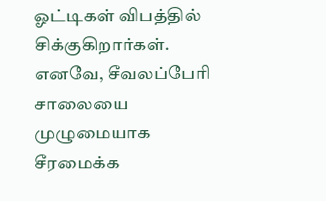ஓட்டிகள் விபத்தில் சிக்குகிறார்கள். எனவே, சீவலப்பேரி சாலையை முழுமையாக சீரமைக்க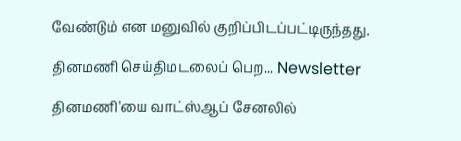வேண்டும் என மனுவில் குறிப்பிடப்பட்டிருந்தது.

தினமணி செய்திமடலைப் பெற... Newsletter

தினமணி'யை வாட்ஸ்ஆப் சேனலில்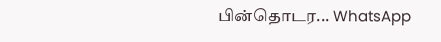பின்தொடர... WhatsApp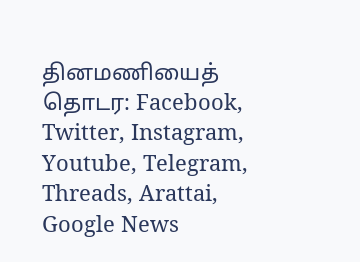தினமணியைத் தொடர: Facebook, Twitter, Instagram, Youtube, Telegram, Threads, Arattai, Google News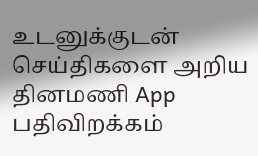உடனுக்குடன் செய்திகளை அறிய தினமணி App பதிவிறக்கம்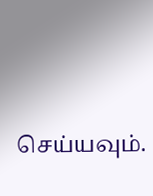செய்யவும்.